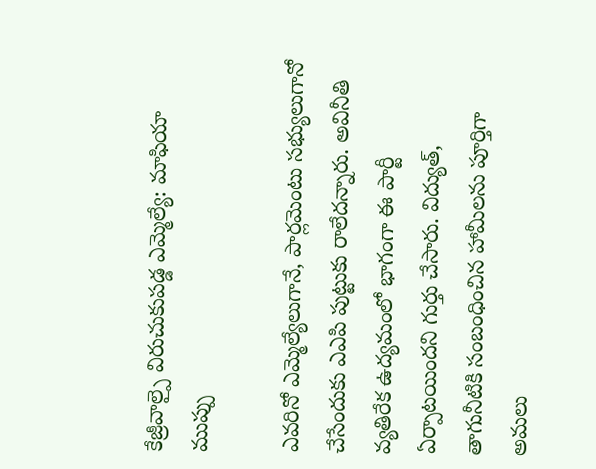కేజ్రీవాల్పై విరుచుకుపడ్డ ఎమ్మెల్యే: మాఫియా ముప్పు

ఎవరినో ఎమ్మెల్యేలుగానే, పార్లమెంటు సభ్యులుగానో చేసేందుకు ఎఎపి పుట్టుకు రాలేదన్నారు. అవినీతి వ్యతిరేక ఉద్యమంలో భాగంగా ఈ పార్టీ ఏర్పాటయిందని గుర్తు చేసారు. విద్యుత్, తాగునీటికి సంబంధించిన హామీలను పూర్తిగా అమలు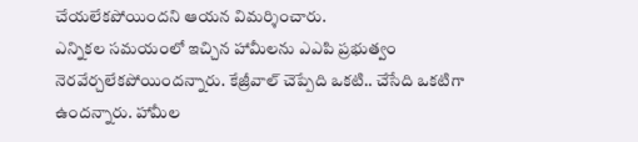చేయలేకపోయిందని ఆయన విమర్శించారు.
ఎన్నికల సమయంలో ఇచ్చిన హామీలను ఎఎపి ప్రభుత్వం నెరవేర్చలేకపోయిందన్నారు. కేజ్రీవాల్ చెప్పేది ఒకటి.. చేసేది ఒకటిగా ఉందన్నారు. హామీల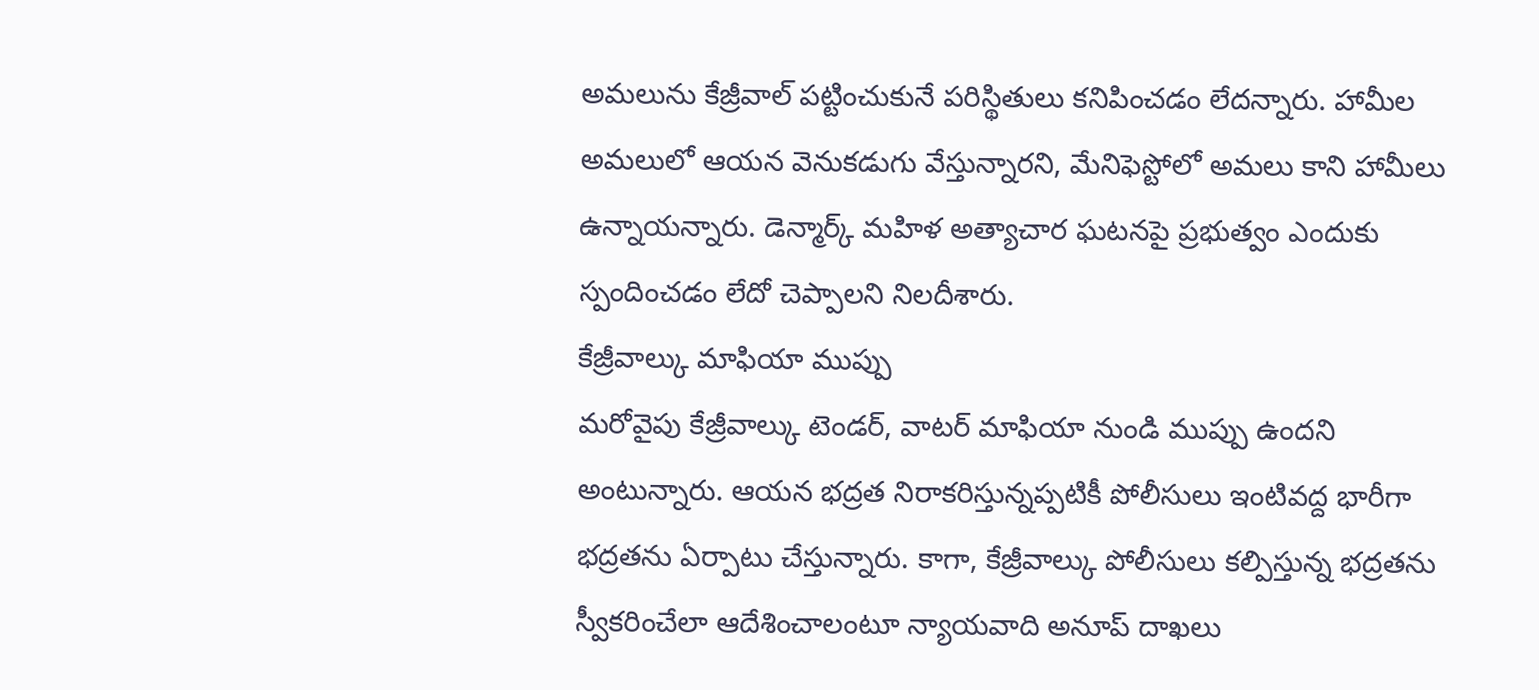అమలును కేజ్రీవాల్ పట్టించుకునే పరిస్థితులు కనిపించడం లేదన్నారు. హామీల అమలులో ఆయన వెనుకడుగు వేస్తున్నారని, మేనిఫెస్టోలో అమలు కాని హామీలు ఉన్నాయన్నారు. డెన్మార్క్ మహిళ అత్యాచార ఘటనపై ప్రభుత్వం ఎందుకు స్పందించడం లేదో చెప్పాలని నిలదీశారు.
కేజ్రీవాల్కు మాఫియా ముప్పు
మరోవైపు కేజ్రీవాల్కు టెండర్, వాటర్ మాఫియా నుండి ముప్పు ఉందని అంటున్నారు. ఆయన భద్రత నిరాకరిస్తున్నప్పటికీ పోలీసులు ఇంటివద్ద భారీగా భద్రతను ఏర్పాటు చేస్తున్నారు. కాగా, కేజ్రీవాల్కు పోలీసులు కల్పిస్తున్న భద్రతను స్వీకరించేలా ఆదేశించాలంటూ న్యాయవాది అనూప్ దాఖలు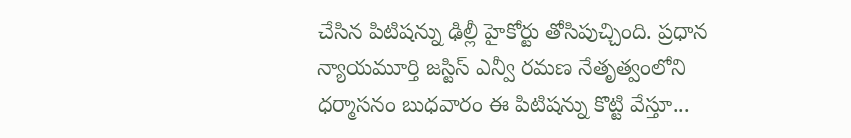చేసిన పిటిషన్ను ఢిల్లీ హైకోర్టు తోసిపుచ్చింది. ప్రధాన న్యాయమూర్తి జస్టిస్ ఎన్వీ రమణ నేతృత్వంలోని ధర్మాసనం బుధవారం ఈ పిటిషన్ను కొట్టి వేస్తూ...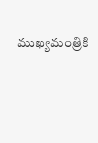ముఖ్యమంత్రికి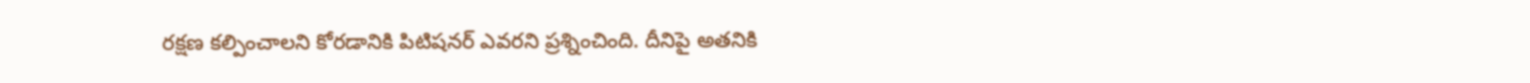రక్షణ కల్పించాలని కోరడానికి పిటిషనర్ ఎవరని ప్రశ్నించింది. దీనిపై అతనికి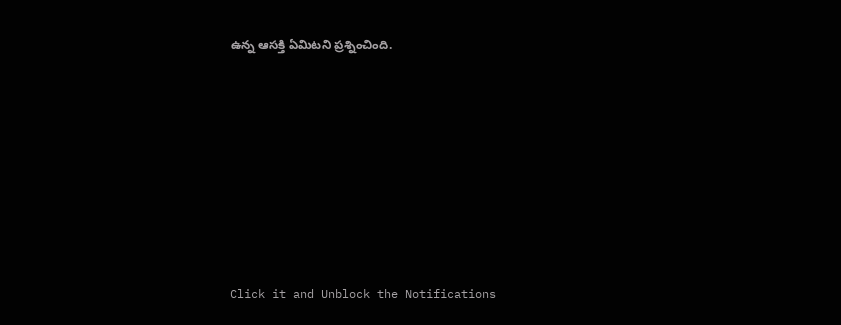ఉన్న ఆసక్తి ఏమిటని ప్రశ్నించింది.












Click it and Unblock the Notifications